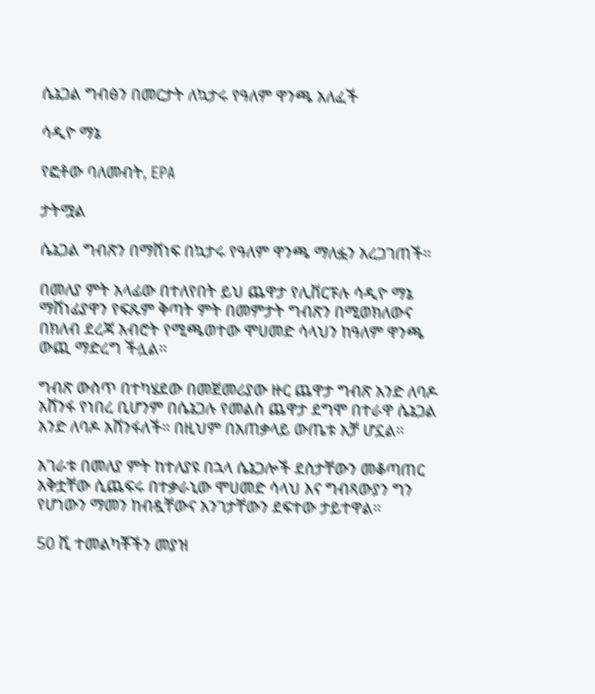ሴኔጋል ግብፅን በመርታት ለኳታሩ የዓለም ዋንጫ አለፈች

ሳዲዮ ማኔ

የፎቶው ባለመብት, EPA

ታትሟል

ሴኔጋል ግብጽን በማሸነፍ በኳታሩ የዓለም ዋንጫ ማለፏን አረጋገጠች።

በመለያ ምት አላፊው በተለየበት ይህ ጨዋታ የሊቨርፑሉ ሳዲዮ ማኔ ማሸነፊያዋን የፍጹም ቅጣት ምት በመምታት ግብጽን በሚወክለውና በክለብ ደረጃ አብሮት የሚጫወተው ሞሀመድ ሳላህን ከዓለም ዋንጫ ውጪ ማድረግ ችሏል።

ግብጽ ውስጥ በተካሄደው በመጀመሪያው ዙር ጨዋታ ግብጽ አንድ ለባዶ አሸንፋ የነበረ ቢሆንም በሴኔጋሉ የመልስ ጨዋታ ደግሞ በተራዋ ሴኔጋል አንድ ለባዶ አሸንፋለች። በዚህም በአጠቃላይ ውጤቱ አቻ ሆኗል።

አገራቱ በመለያ ምት ከተለያዩ በኋላ ሴኔጋሎች ደስታቸውን መቆጣጠር አቅቷቸው ሲጨፍሩ በተቃራኒው ሞሀመድ ሳላህ እና ግብጻውያን ግን የሆነውን ማመን ከብዷቸውና አንገታቸውን ደፍተው ታይተዋል።

50 ሺ ተመልካቾችን መያዝ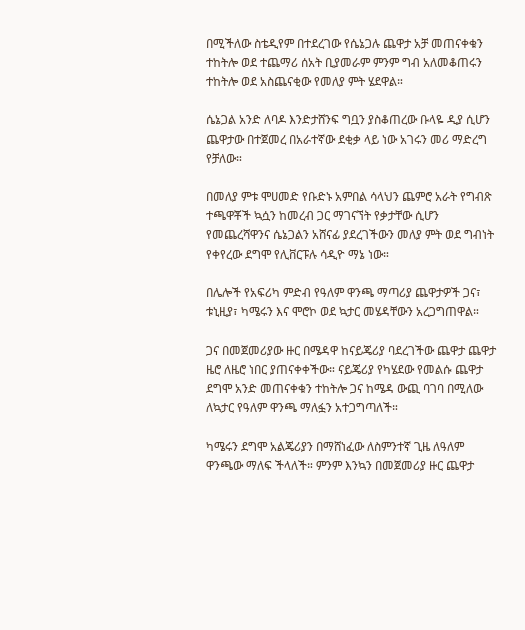በሚችለው ስቴዲየም በተደረገው የሴኔጋሉ ጨዋታ አቻ መጠናቀቁን ተከትሎ ወደ ተጨማሪ ሰአት ቢያመራም ምንም ግብ አለመቆጠሩን ተከትሎ ወደ አስጨናቂው የመለያ ምት ሄደዋል።

ሴኔጋል አንድ ለባዶ እንድታሸንፍ ግቧን ያስቆጠረው ቡላዬ ዲያ ሲሆን ጨዋታው በተጀመረ በአራተኛው ደቂቃ ላይ ነው አገሩን መሪ ማድረግ የቻለው።

በመለያ ምቱ ሞሀመድ የቡድኑ አምበል ሳላህን ጨምሮ አራት የግብጽ ተጫዋቾች ኳሷን ከመረብ ጋር ማገናኘት የቃታቸው ሲሆን የመጨረሻዋንና ሴኔጋልን አሸናፊ ያደረገችውን መለያ ምት ወደ ግብነት የቀየረው ደግሞ የሊቨርፑሉ ሳዲዮ ማኔ ነው።

በሌሎች የአፍሪካ ምድብ የዓለም ዋንጫ ማጣሪያ ጨዋታዎች ጋና፣ ቱኒዚያ፣ ካሜሩን እና ሞሮኮ ወደ ኳታር መሄዳቸውን አረጋግጠዋል።

ጋና በመጀመሪያው ዙር በሜዳዋ ከናይጄሪያ ባደረገችው ጨዋታ ጨዋታ ዜሮ ለዜሮ ነበር ያጠናቀቀችው። ናይጄሪያ የካሄደው የመልሱ ጨዋታ ደግሞ አንድ መጠናቀቁን ተከትሎ ጋና ከሜዳ ውጪ ባገባ በሚለው ለኳታር የዓለም ዋንጫ ማለፏን አተጋግጣለች።

ካሜሩን ደግሞ አልጄሪያን በማሸነፈው ለስምንተኛ ጊዜ ለዓለም ዋንጫው ማለፍ ችላለች። ምንም እንኳን በመጀመሪያ ዙር ጨዋታ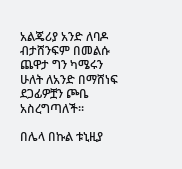አልጄሪያ አንድ ለባዶ ብታሸንፍም በመልሱ ጨዋታ ግን ካሜሩን ሁለት ለአንድ በማሸነፍ ደጋፊዎቿን ጮቤ አስረግጣለች።

በሌላ በኩል ቱኒዚያ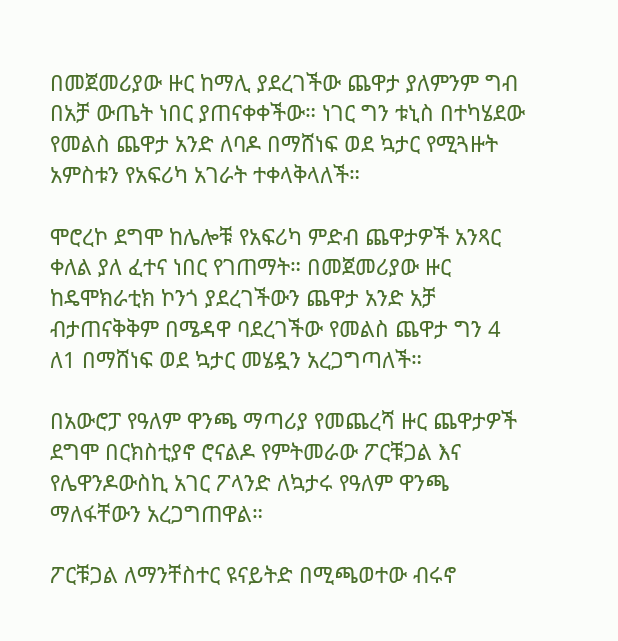በመጀመሪያው ዙር ከማሊ ያደረገችው ጨዋታ ያለምንም ግብ በአቻ ውጤት ነበር ያጠናቀቀችው። ነገር ግን ቱኒስ በተካሄደው የመልስ ጨዋታ አንድ ለባዶ በማሸነፍ ወደ ኳታር የሚጓዙት አምስቱን የአፍሪካ አገራት ተቀላቅላለች።

ሞሮረኮ ደግሞ ከሌሎቹ የአፍሪካ ምድብ ጨዋታዎች አንጻር ቀለል ያለ ፈተና ነበር የገጠማት። በመጀመሪያው ዙር ከዴሞክራቲክ ኮንጎ ያደረገችውን ጨዋታ አንድ አቻ ብታጠናቅቅም በሜዳዋ ባደረገችው የመልስ ጨዋታ ግን 4 ለ1 በማሸነፍ ወደ ኳታር መሄዷን አረጋግጣለች።

በአውሮፓ የዓለም ዋንጫ ማጣሪያ የመጨረሻ ዙር ጨዋታዎች ደግሞ በርክስቲያኖ ሮናልዶ የምትመራው ፖርቹጋል እና የሌዋንዶውስኪ አገር ፖላንድ ለኳታሩ የዓለም ዋንጫ ማለፋቸውን አረጋግጠዋል።

ፖርቹጋል ለማንቸስተር ዩናይትድ በሚጫወተው ብሩኖ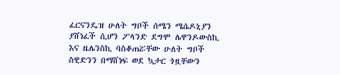ፈርናንዴዝ ሁለት ግቦች ሰሜን ሜሴዶኒያን ያሸነፈች ሲሆን ፖላንድ ደግሞ ሌዋንዶውስኪ እና ዜሌንስኪ ባስቆጠሯቸው ሁለት ግቦች ስዊድንን በማሸነፍ ወደ ኳታር ጎዟቸውን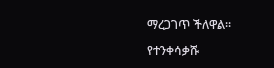ማረጋገጥ ችለዋል።

የተንቀሳቃሹ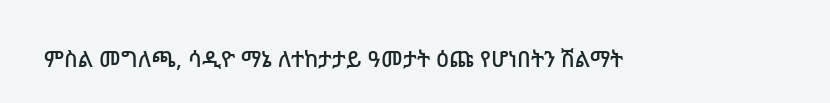ምስል መግለጫ, ሳዲዮ ማኔ ለተከታታይ ዓመታት ዕጩ የሆነበትን ሽልማት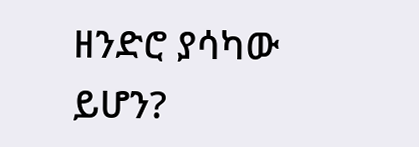ዘንድሮ ያሳካው ይሆን?